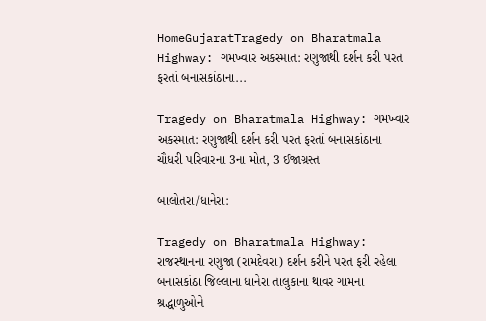HomeGujaratTragedy on Bharatmala Highway: ગમખ્વાર અકસ્માત: રણુજાથી દર્શન કરી પરત ફરતાં બનાસકાંઠાના...

Tragedy on Bharatmala Highway: ગમખ્વાર અકસ્માત: રણુજાથી દર્શન કરી પરત ફરતાં બનાસકાંઠાના ચૌધરી પરિવારના 3ના મોત, 3 ઈજાગ્રસ્ત

બાલોતરા/ધાનેરા:

Tragedy on Bharatmala Highway: રાજસ્થાનના રણુજા (રામદેવરા) દર્શન કરીને પરત ફરી રહેલા બનાસકાંઠા જિલ્લાના ધાનેરા તાલુકાના થાવર ગામના શ્રદ્ધાળુઓને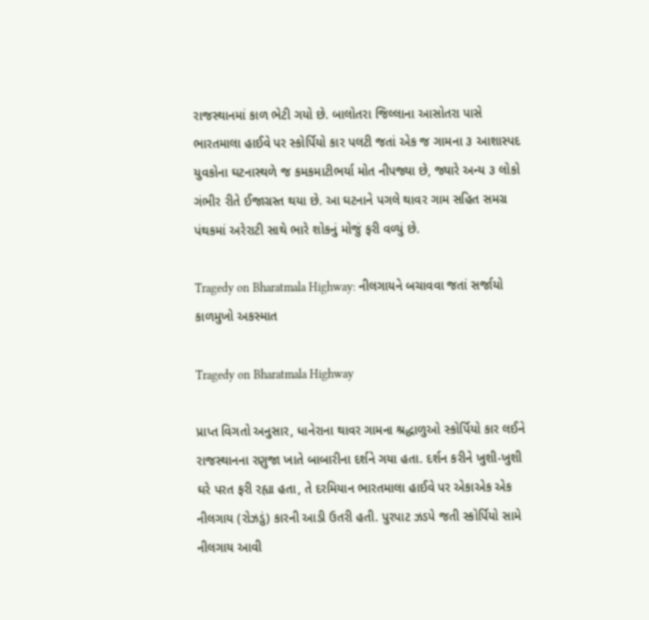રાજસ્થાનમાં કાળ ભેટી ગયો છે. બાલોતરા જિલ્લાના આસોતરા પાસે ભારતમાલા હાઈવે પર સ્કોર્પિયો કાર પલટી જતાં એક જ ગામના ૩ આશાસ્પદ યુવકોના ઘટનાસ્થળે જ કમકમાટીભર્યા મોત નીપજ્યા છે, જ્યારે અન્ય ૩ લોકો ગંભીર રીતે ઈજાગ્રસ્ત થયા છે. આ ઘટનાને પગલે થાવર ગામ સહિત સમગ્ર પંથકમાં અરેરાટી સાથે ભારે શોકનું મોજું ફરી વળ્યું છે.

Tragedy on Bharatmala Highway: નીલગાયને બચાવવા જતાં સર્જાયો કાળમુખો અકસ્માત

Tragedy on Bharatmala Highway

પ્રાપ્ત વિગતો અનુસાર, ધાનેરાના થાવર ગામના શ્રદ્ધાળુઓ સ્કોર્પિયો કાર લઈને રાજસ્થાનના રણુજા ખાતે બાબારીના દર્શને ગયા હતા. દર્શન કરીને ખુશી-ખુશી ઘરે પરત ફરી રહ્યા હતા, તે દરમિયાન ભારતમાલા હાઈવે પર એકાએક એક નીલગાય (રોઝડું) કારની આડી ઉતરી હતી. પુરપાટ ઝડપે જતી સ્કોર્પિયો સામે નીલગાય આવી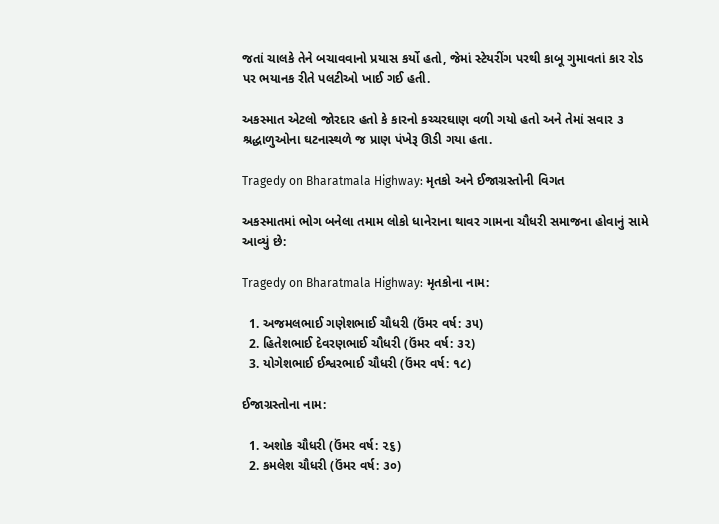જતાં ચાલકે તેને બચાવવાનો પ્રયાસ કર્યો હતો, જેમાં સ્ટેયરીંગ પરથી કાબૂ ગુમાવતાં કાર રોડ પર ભયાનક રીતે પલટીઓ ખાઈ ગઈ હતી.

અકસ્માત એટલો જોરદાર હતો કે કારનો કચ્ચરઘાણ વળી ગયો હતો અને તેમાં સવાર ૩ શ્રદ્ધાળુઓના ઘટનાસ્થળે જ પ્રાણ પંખેરૂ ઊડી ગયા હતા.

Tragedy on Bharatmala Highway: મૃતકો અને ઈજાગ્રસ્તોની વિગત

અકસ્માતમાં ભોગ બનેલા તમામ લોકો ધાનેરાના થાવર ગામના ચૌધરી સમાજના હોવાનું સામે આવ્યું છે:

Tragedy on Bharatmala Highway: મૃતકોના નામ:

  1. અજમલભાઈ ગણેશભાઈ ચૌધરી (ઉંમર વર્ષ: ૩૫)
  2. હિતેશભાઈ દેવરણભાઈ ચૌધરી (ઉંમર વર્ષ: ૩૨)
  3. યોગેશભાઈ ઈશ્વરભાઈ ચૌધરી (ઉંમર વર્ષ: ૧૮)

ઈજાગ્રસ્તોના નામ:

  1. અશોક ચૌધરી (ઉંમર વર્ષ: ૨૬)
  2. કમલેશ ચૌધરી (ઉંમર વર્ષ: ૩૦)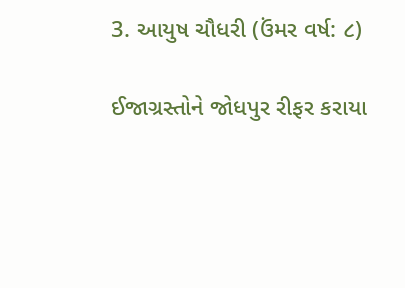3. આયુષ ચૌધરી (ઉંમર વર્ષ: ૮)

ઈજાગ્રસ્તોને જોધપુર રીફર કરાયા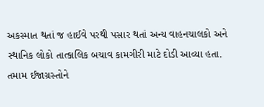અકસ્માત થતાં જ હાઈવે પરથી પસાર થતાં અન્ય વાહનચાલકો અને સ્થાનિક લોકો તાત્કાલિક બચાવ કામગીરી માટે દોડી આવ્યા હતા. તમામ ઈજાગ્રસ્તોને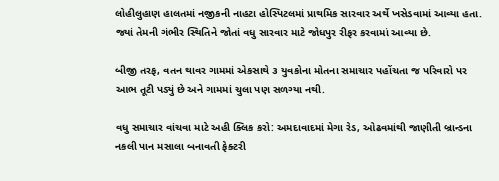લોહીલુહાણ હાલતમાં નજીકની નાહટા હોસ્પિટલમાં પ્રાથમિક સારવાર અર્થે ખસેડવામાં આવ્યા હતા. જ્યાં તેમની ગંભીર સ્થિતિને જોતાં વધુ સારવાર માટે જોધપુર રીફર કરવામાં આવ્યા છે.

બીજી તરફ, વતન થાવર ગામમાં એકસાથે ૩ યુવકોના મોતના સમાચાર પહોંચતા જ પરિવારો પર આભ તૂટી પડ્યું છે અને ગામમાં ચુલા પણ સળગ્યા નથી.

વધુ સમાચાર વાંચવા માટે અહી ક્લિક કરો: અમદાવાદમાં મેગા રેડ, ઓઢવમાંથી જાણીતી બ્રાન્ડના નકલી પાન મસાલા બનાવતી ફેક્ટરી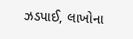ઝડપાઈ, લાખોના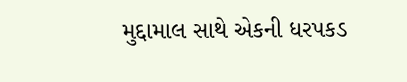મુદ્દામાલ સાથે એકની ધરપકડ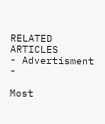RELATED ARTICLES
- Advertisment -

Most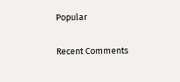Popular

Recent Comments